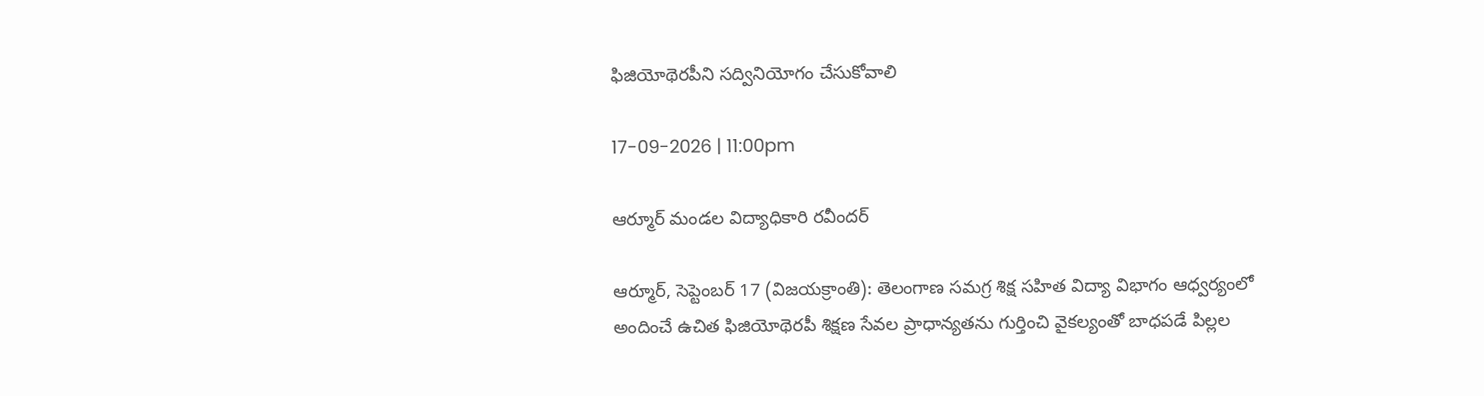ఫిజియోథెరపీని సద్వినియోగం చేసుకోవాలి

17-09-2026 | 11:00pm

ఆర్మూర్‌ మండల విద్యాధికారి రవీందర్

ఆర్మూర్‌, సెప్టెంబర్ 17 (విజయక్రాంతి): తెలంగాణ సమగ్ర శిక్ష సహిత విద్యా విభాగం ఆధ్వర్యంలో అందించే ఉచిత ఫిజియోథెరపీ శిక్షణ సేవల ప్రాధాన్యతను గుర్తించి వైకల్యంతో బాధపడే పిల్లల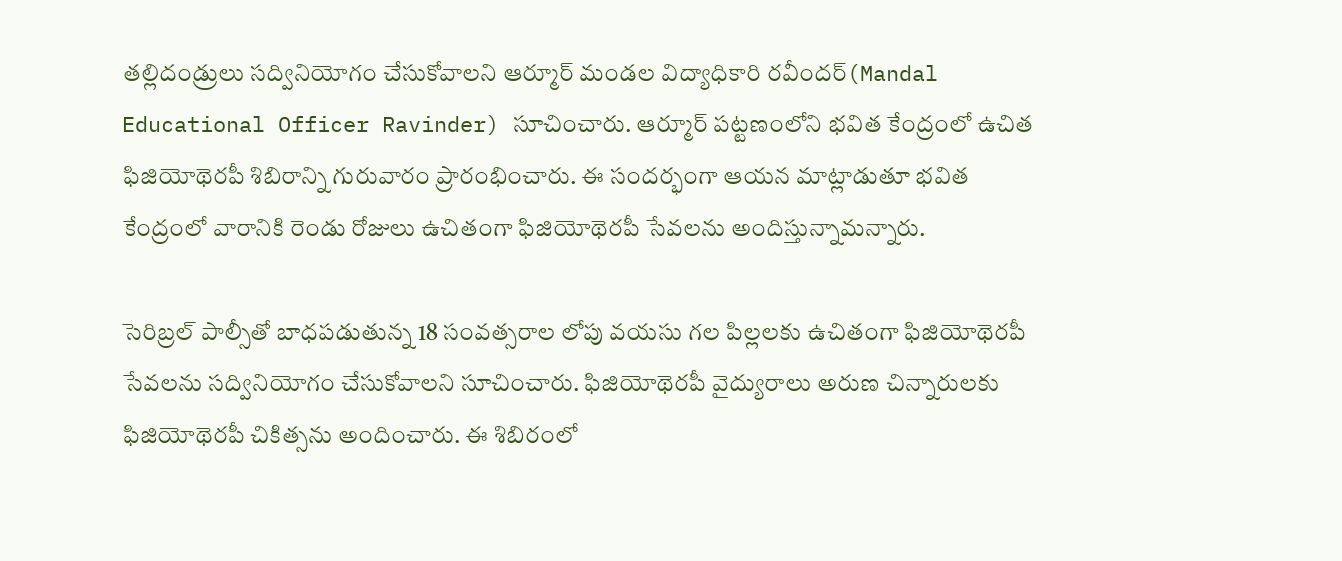తల్లిదండ్రులు సద్వినియోగం చేసుకోవాలని ఆర్మూర్‌ మండల విద్యాధికారి రవీందర్(Mandal Educational Officer Ravinder) సూచించారు. ఆర్మూర్‌ పట్టణంలోని భవిత కేంద్రంలో ఉచిత ఫిజియోథెరపీ శిబిరాన్ని గురువారం ప్రారంభించారు. ఈ సందర్భంగా ఆయన మాట్లాడుతూ భవిత కేంద్రంలో వారానికి రెండు రోజులు ఉచితంగా ఫిజియోథెరపీ సేవలను అందిస్తున్నామన్నారు.

సెరిబ్రల్‌ పాల్సీతో బాధపడుతున్న 18 సంవత్సరాల లోపు వయసు గల పిల్లలకు ఉచితంగా ఫిజియోథెరపీ సేవలను సద్వినియోగం చేసుకోవాలని సూచించారు. ఫిజియోథెరపీ వైద్యురాలు అరుణ చిన్నారులకు ఫిజియోథెరపీ చికిత్సను అందించారు. ఈ శిబిరంలో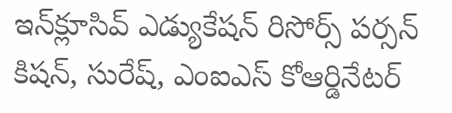ఇన్‌క్లూసివ్‌ ఎడ్యుకేషన్‌ రిసోర్స్‌ పర్సన్‌ కిషన్, సురేష్, ఎంఐఎస్‌ కోఆర్డినేటర్‌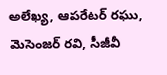అలేఖ్య, ఆపరేటర్‌ రఘు, మెసెంజర్‌ రవి, సీజీవీ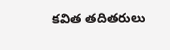కవిత తదితరులు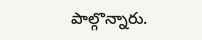పాల్గొన్నారు.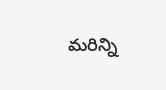మరిన్ని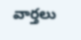వార్తలు